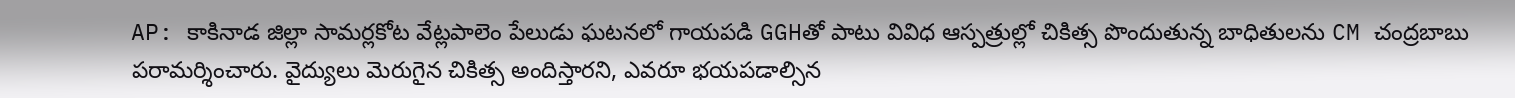AP: కాకినాడ జిల్లా సామర్లకోట వేట్లపాలెం పేలుడు ఘటనలో గాయపడి GGHతో పాటు వివిధ ఆస్పత్రుల్లో చికిత్స పొందుతున్న బాధితులను CM చంద్రబాబు పరామర్శించారు. వైద్యులు మెరుగైన చికిత్స అందిస్తారని, ఎవరూ భయపడాల్సిన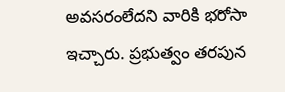అవసరంలేదని వారికి భరోసా ఇచ్చారు. ప్రభుత్వం తరపున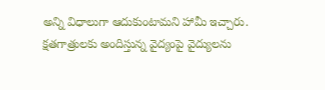అన్ని విధాలుగా ఆదుకుంటామని హామీ ఇచ్చారు. క్షతగాత్రులకు అందిస్తున్న వైద్యంపై వైద్యులను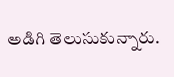అడిగి తెలుసుకున్నారు.